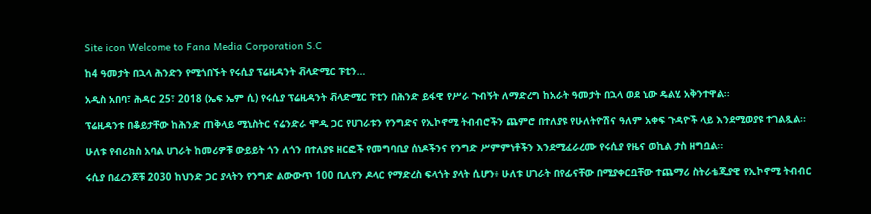Site icon Welcome to Fana Media Corporation S.C

ከ4 ዓመታት በኋላ ሕንድን የሚጎበኙት የሩሲያ ፕሬዚዳንት ቭላድሚር ፑቲን…

አዲስ አበባ፣ ሕዳር 25፣ 2018 (ኤፍ ኤም ሲ) የሩሲያ ፕሬዚዳንት ቭላድሚር ፑቲን በሕንድ ይፋዊ የሥራ ጉብኝት ለማድረግ ከአራት ዓመታት በኋላ ወደ ኒው ዴልሂ አቅንተዋል፡፡

ፕሬዚዳንቱ በቆይታቸው ከሕንድ ጠቅላይ ሚኒስትር ናሬንድራ ሞዲ ጋር የሀገራቱን የንግድና የኢኮኖሚ ትብብሮችን ጨምሮ በተለያዩ የሁለትዮሽና ዓለም አቀፍ ጉዳዮች ላይ እንደሚወያዩ ተገልጿል፡፡

ሁለቱ የብሪክስ አባል ሀገራት ከመሪዎቹ ውይይት ጎን ለጎን በተለያዩ ዘርፎች የመግባቢያ ሰነዶችንና የንግድ ሥምምነቶችን እንደሚፈራረሙ የሩሲያ የዜና ወኪል ታስ ዘግቧል፡፡

ሩሲያ በፈረንጆቹ 2030 ከህንድ ጋር ያላትን የንግድ ልውውጥ 100 ቢሊየን ዶላር የማድረስ ፍላጎት ያላት ሲሆን፥ ሁለቱ ሀገራት በየፊናቸው በሚያቀርቧቸው ተጨማሪ ስትራቴጂያዊ የኢኮኖሚ ትብብር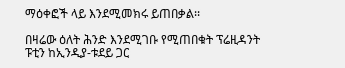ማዕቀፎች ላይ እንደሚመክሩ ይጠበቃል፡፡

በዛሬው ዕለት ሕንድ እንደሚገቡ የሚጠበቁት ፕሬዚዳንት ፑቲን ከኢንዲያ-ቱደይ ጋር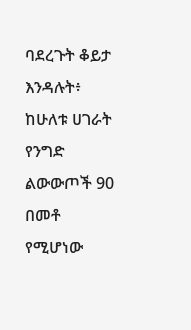ባደረጉት ቆይታ እንዳሉት፥ ከሁለቱ ሀገራት የንግድ ልውውጦች 90 በመቶ የሚሆነው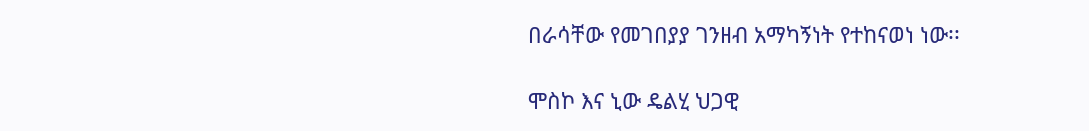በራሳቸው የመገበያያ ገንዘብ አማካኝነት የተከናወነ ነው፡፡

ሞስኮ እና ኒው ዴልሂ ህጋዊ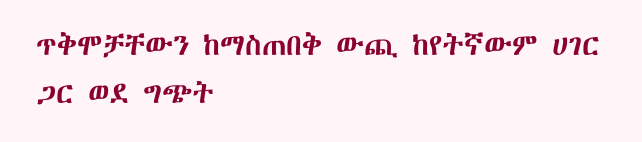ጥቅሞቻቸውን ከማስጠበቅ ውጪ ከየትኛውም ሀገር ጋር ወደ ግጭት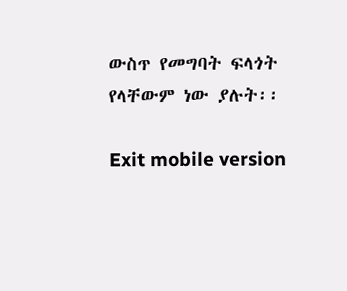ውስጥ የመግባት ፍላጎት የላቸውም ነው ያሉት፡፡

Exit mobile version